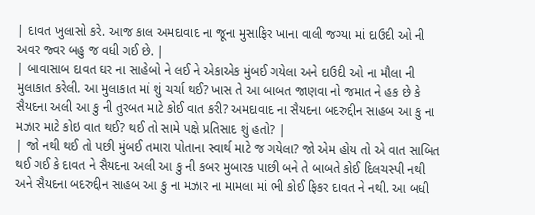| દાવત ખુલાસો કરે. આજ કાલ અમદાવાદ ના જૂના મુસાફિર ખાના વાલી જગ્યા માં દાઉદી ઓ ની અવર જ્વર બહુ જ વધી ગઈ છે. |
| બાવાસાબ દાવત ઘર ના સાહેબો ને લઈ ને એકાએક મુંબઈ ગયેલા અને દાઉદી ઓ ના મૌલા ની મુલાકાત કરેલી. આ મુલાકાત માં શું ચર્ચા થઈ? ખાસ તે આ બાબત જાણવા નો જમાત ને હક છે કે સૈયદના અલી આ કુ ની તુરબત માટે કોઈ વાત કરી? અમદાવાદ ના સૈયદના બદરુદ્દીન સાહબ આ કુ ના મઝાર માટે કોઇ વાત થઈ? થઈ તો સામે પક્ષે પ્રતિસાદ શું હતો? |
| જો નથી થઈ તો પછી મુંબઈ તમારા પોતાના સ્વાર્થ માટે જ ગયેલા? જો એમ હોય તો એ વાત સાબિત થઈ ગઈ કે દાવત ને સૈયદના અલી આ કુ ની કબર મુબારક પાછી બને તે બાબતે કોઈ દિલચસ્પી નથી અને સૈયદના બદરુદ્દીન સાહબ આ કુ ના મઝાર ના મામલા માં ભી કોઈ ફિકર દાવત ને નથી. આ બધી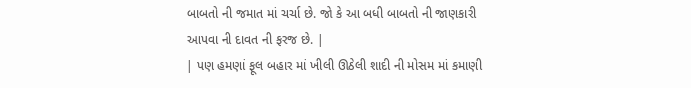બાબતો ની જમાત માં ચર્ચા છે. જો કે આ બધી બાબતો ની જાણકારી આપવા ની દાવત ની ફરજ છે. |
| પણ હમણાં ફૂલ બહાર માં ખીલી ઊઠેલી શાદી ની મોસમ માં કમાણી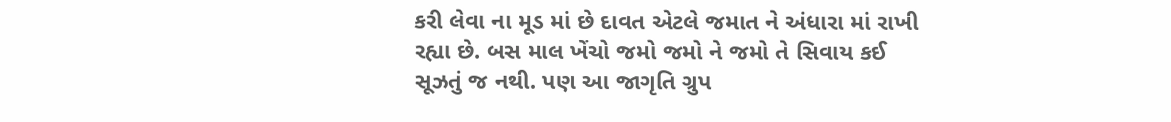કરી લેવા ના મૂડ માં છે દાવત એટલે જમાત ને અંધારા માં રાખી રહ્યા છે. બસ માલ ખેંચો જમો જમો ને જમો તે સિવાય કઈ સૂઝતું જ નથી. પણ આ જાગૃતિ ગ્રુપ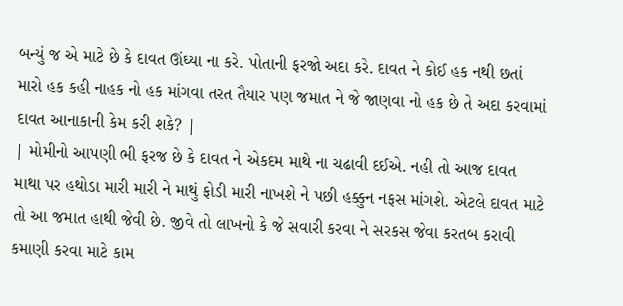બન્યું જ એ માટે છે કે દાવત ઊંઘ્યા ના કરે. પોતાની ફરજો અદા કરે. દાવત ને કોઈ હક નથી છતાં મારો હક કહી નાહક નો હક માંગવા તરત તૈયાર પણ જમાત ને જે જાણવા નો હક છે તે અદા કરવામાં દાવત આનાકાની કેમ કરી શકે? |
| મોમીનો આપણી ભી ફરજ છે કે દાવત ને એકદમ માથે ના ચઢાવી દઈએ. નહી તો આજ દાવત માથા પર હથોડા મારી મારી ને માથું ફોડી મારી નાખશે ને પછી હક્કુન નફસ માંગશે. એટલે દાવત માટે તો આ જમાત હાથી જેવી છે. જીવે તો લાખનો કે જે સવારી કરવા ને સરકસ જેવા કરતબ કરાવી કમાણી કરવા માટે કામ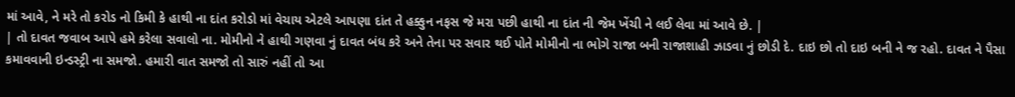માં આવે, ને મરે તો કરોડ નો કિમી કે હાથી ના દાંત કરોડો માં વેચાય એટલે આપણા દાંત તે હક્કુન નફસ જે મરા પછી હાથી ના દાંત ની જેમ ખેંચી ને લઈ લેવા માં આવે છે. |
| તો દાવત જવાબ આપે હમે કરેલા સવાલો ના. મોમીનો ને હાથી ગણવા નું દાવત બંધ કરે અને તેના પર સવાર થઈ પોતે મોમીનો ના ભોગે રાજા બની રાજાશાહી ઝાડવા નું છોડી દે. દાઇ છો તો દાઇ બની ને જ રહો. દાવત ને પૈસા કમાવવાની ઇન્ડસ્ટ્રી ના સમજો. હમારી વાત સમજો તો સારું નહીં તો આ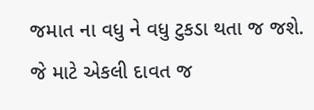જમાત ના વધુ ને વધુ ટુકડા થતા જ જશે. જે માટે એકલી દાવત જ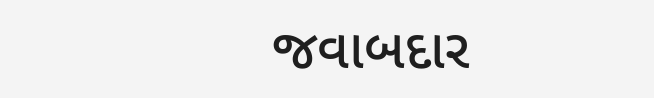જવાબદાર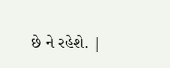છે ને રહેશે. |